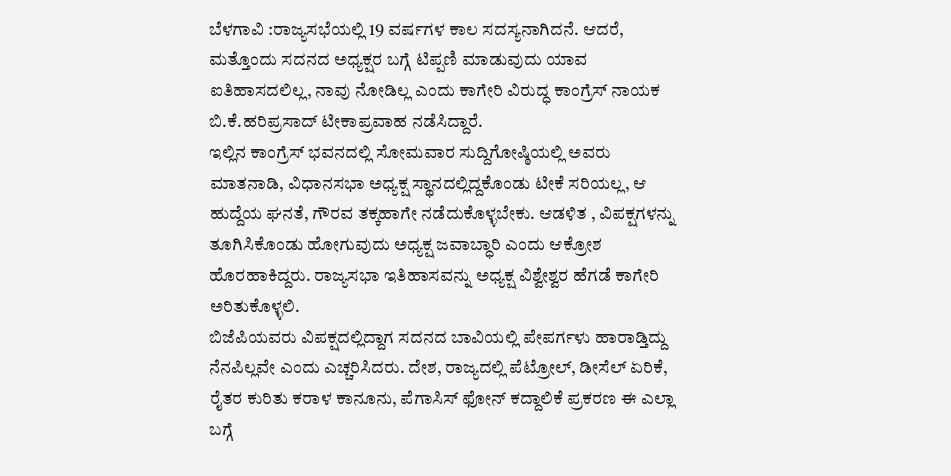ಬೆಳಗಾವಿ :ರಾಜ್ಯಸಭೆಯಲ್ಲಿ 19 ವರ್ಷಗಳ ಕಾಲ ಸದಸ್ಯನಾಗಿದನೆ. ಆದರೆ, ಮತ್ತೊಂದು ಸದನದ ಅಧ್ಯಕ್ಷರ ಬಗ್ಗೆ ಟಿಪ್ಪಣಿ ಮಾಡುವುದು ಯಾವ ಐತಿಹಾಸದಲಿಲ್ಲ, ನಾವು ನೋಡಿಲ್ಲ ಎಂದು ಕಾಗೇರಿ ವಿರುದ್ಧ ಕಾಂಗ್ರೆಸ್ ನಾಯಕ ಬಿ.ಕೆ.ಹರಿಪ್ರಸಾದ್ ಟೀಕಾಪ್ರವಾಹ ನಡೆಸಿದ್ದಾರೆ.
ಇಲ್ಲಿನ ಕಾಂಗ್ರೆಸ್ ಭವನದಲ್ಲಿ ಸೋಮವಾರ ಸುದ್ದಿಗೋಷ್ಠಿಯಲ್ಲಿ ಅವರು ಮಾತನಾಡಿ, ವಿಧಾನಸಭಾ ಅಧ್ಯಕ್ಷ ಸ್ಥಾನದಲ್ಲಿದ್ದಕೊಂಡು ಟೀಕೆ ಸರಿಯಲ್ಲ, ಆ ಹುದ್ದೆಯ ಘನತೆ, ಗೌರವ ತಕ್ಕಹಾಗೇ ನಡೆದುಕೊಳ್ಳಬೇಕು. ಆಡಳಿತ , ವಿಪಕ್ಷಗಳನ್ನು ತೂಗಿಸಿಕೊಂಡು ಹೋಗುವುದು ಅಧ್ಯಕ್ಷ ಜವಾಬ್ಧಾರಿ ಎಂದು ಆಕ್ರೋಶ ಹೊರಹಾಕಿದ್ದರು. ರಾಜ್ಯಸಭಾ ಇತಿಹಾಸವನ್ನು ಅಧ್ಯಕ್ಷ ವಿಶ್ವೇಶ್ವರ ಹೆಗಡೆ ಕಾಗೇರಿ ಅರಿತುಕೊಳ್ಳಲಿ.
ಬಿಜೆಪಿಯವರು ವಿಪಕ್ಷದಲ್ಲಿದ್ದಾಗ ಸದನದ ಬಾವಿಯಲ್ಲಿ ಪೇಪರ್ಗಳು ಹಾರಾಡ್ತಿದ್ದು ನೆನಪಿಲ್ಲವೇ ಎಂದು ಎಚ್ಚರಿಸಿದರು. ದೇಶ, ರಾಜ್ಯದಲ್ಲಿ ಪೆಟ್ರೋಲ್, ಡೀಸೆಲ್ ಏರಿಕೆ, ರೈತರ ಕುರಿತು ಕರಾಳ ಕಾನೂನು, ಪೆಗಾಸಿಸ್ ಫೋನ್ ಕದ್ದಾಲಿಕೆ ಪ್ರಕರಣ ಈ ಎಲ್ಲಾ ಬಗ್ಗೆ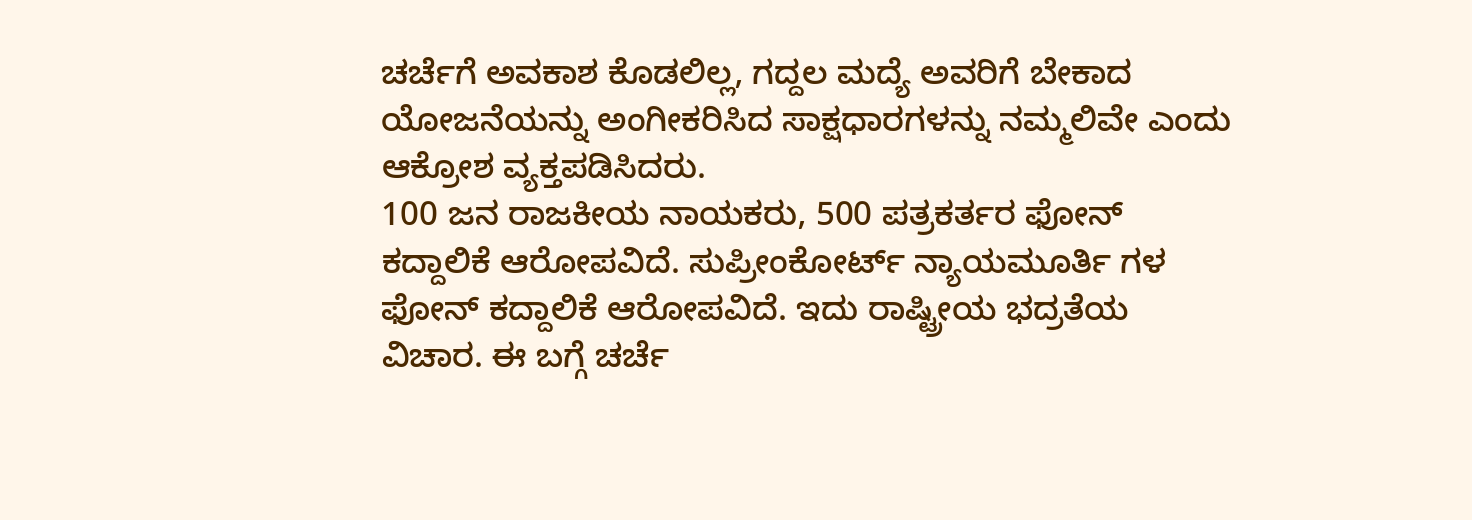ಚರ್ಚೆಗೆ ಅವಕಾಶ ಕೊಡಲಿಲ್ಲ, ಗದ್ದಲ ಮದ್ಯೆ ಅವರಿಗೆ ಬೇಕಾದ ಯೋಜನೆಯನ್ನು ಅಂಗೀಕರಿಸಿದ ಸಾಕ್ಷಧಾರಗಳನ್ನು ನಮ್ಮಲಿವೇ ಎಂದು ಆಕ್ರೋಶ ವ್ಯಕ್ತಪಡಿಸಿದರು.
100 ಜನ ರಾಜಕೀಯ ನಾಯಕರು, 500 ಪತ್ರಕರ್ತರ ಫೋನ್ ಕದ್ದಾಲಿಕೆ ಆರೋಪವಿದೆ. ಸುಪ್ರೀಂಕೋರ್ಟ್ ನ್ಯಾಯಮೂರ್ತಿ ಗಳ ಫೋನ್ ಕದ್ದಾಲಿಕೆ ಆರೋಪವಿದೆ. ಇದು ರಾಷ್ಟ್ರೀಯ ಭದ್ರತೆಯ ವಿಚಾರ. ಈ ಬಗ್ಗೆ ಚರ್ಚೆ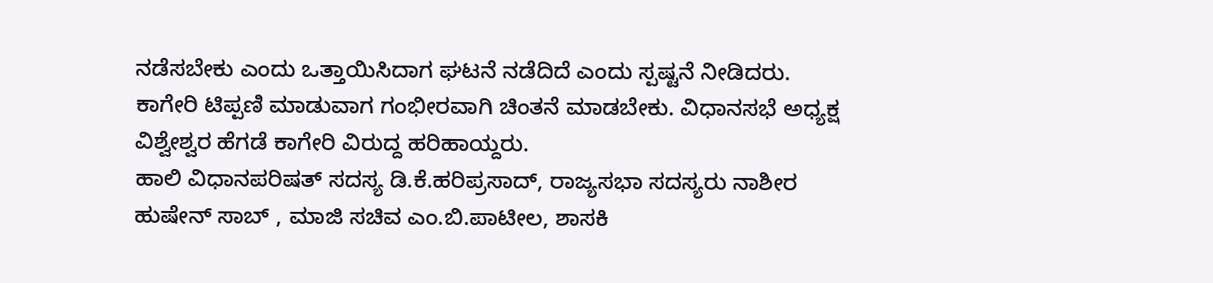ನಡೆಸಬೇಕು ಎಂದು ಒತ್ತಾಯಿಸಿದಾಗ ಘಟನೆ ನಡೆದಿದೆ ಎಂದು ಸ್ಪಷ್ಟನೆ ನೀಡಿದರು. ಕಾಗೇರಿ ಟಿಪ್ಪಣಿ ಮಾಡುವಾಗ ಗಂಭೀರವಾಗಿ ಚಿಂತನೆ ಮಾಡಬೇಕು. ವಿಧಾನಸಭೆ ಅಧ್ಯಕ್ಷ ವಿಶ್ವೇಶ್ವರ ಹೆಗಡೆ ಕಾಗೇರಿ ವಿರುದ್ದ ಹರಿಹಾಯ್ದರು.
ಹಾಲಿ ವಿಧಾನಪರಿಷತ್ ಸದಸ್ಯ ಡಿ.ಕೆ.ಹರಿಪ್ರಸಾದ್, ರಾಜ್ಯಸಭಾ ಸದಸ್ಯರು ನಾಶೀರ ಹುಷೇನ್ ಸಾಬ್ , ಮಾಜಿ ಸಚಿವ ಎಂ.ಬಿ.ಪಾಟೀಲ, ಶಾಸಕಿ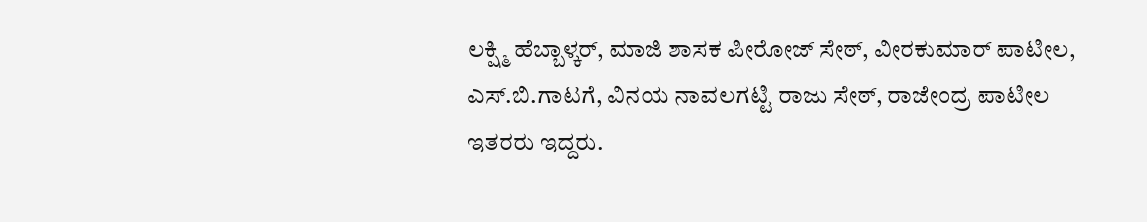ಲಕ್ಷ್ಮಿ ಹೆಬ್ಬಾಳ್ಕರ್, ಮಾಜಿ ಶಾಸಕ ಪೀರೋಜ್ ಸೇಠ್, ವೀರಕುಮಾರ್ ಪಾಟೀಲ, ಎಸ್.ಬಿ.ಗಾಟಗೆ, ವಿನಯ ನಾವಲಗಟ್ಟಿ ರಾಜು ಸೇಠ್, ರಾಜೇಂದ್ರ ಪಾಟೀಲ ಇತರರು ಇದ್ದರು.